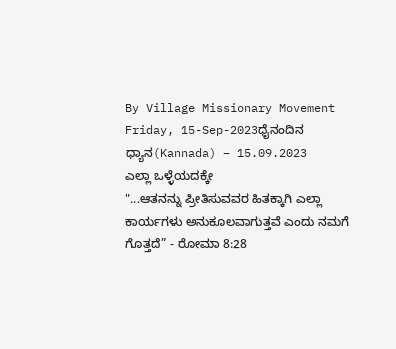By Village Missionary Movement
Friday, 15-Sep-2023ಧೈನಂದಿನ ಧ್ಯಾನ(Kannada) – 15.09.2023
ಎಲ್ಲಾ ಒಳ್ಳೆಯದಕ್ಕೇ
"...ಆತನನ್ನು ಪ್ರೀತಿಸುವವರ ಹಿತಕ್ಕಾಗಿ ಎಲ್ಲಾ ಕಾರ್ಯಗಳು ಅನುಕೂಲವಾಗುತ್ತವೆ ಎಂದು ನಮಗೆ ಗೊತ್ತದೆ” - ರೋಮಾ 8:28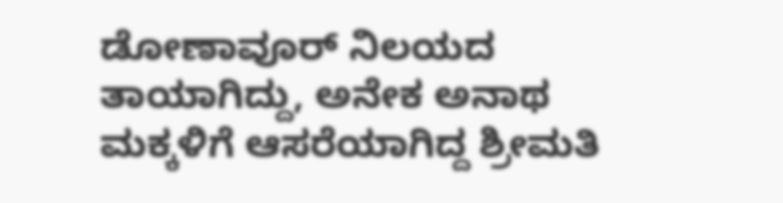ಡೋಣಾವೂರ್ ನಿಲಯದ ತಾಯಾಗಿದ್ದು, ಅನೇಕ ಅನಾಥ ಮಕ್ಕಳಿಗೆ ಆಸರೆಯಾಗಿದ್ದ ಶ್ರೀಮತಿ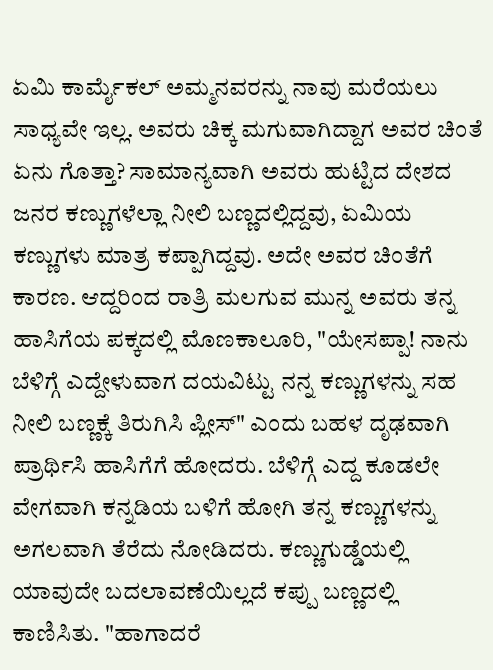ಏಮಿ ಕಾರ್ಮೈಕಲ್ ಅಮ್ಮನವರನ್ನು ನಾವು ಮರೆಯಲು ಸಾಧ್ಯವೇ ಇಲ್ಲ. ಅವರು ಚಿಕ್ಕ ಮಗುವಾಗಿದ್ದಾಗ ಅವರ ಚಿಂತೆ ಏನು ಗೊತ್ತಾ? ಸಾಮಾನ್ಯವಾಗಿ ಅವರು ಹುಟ್ಟಿದ ದೇಶದ ಜನರ ಕಣ್ಣುಗಳೆಲ್ಲಾ ನೀಲಿ ಬಣ್ಣದಲ್ಲಿದ್ದವು, ಏಮಿಯ ಕಣ್ಣುಗಳು ಮಾತ್ರ ಕಪ್ಪಾಗಿದ್ದವು. ಅದೇ ಅವರ ಚಿಂತೆಗೆ ಕಾರಣ. ಆದ್ದರಿಂದ ರಾತ್ರಿ ಮಲಗುವ ಮುನ್ನ ಅವರು ತನ್ನ ಹಾಸಿಗೆಯ ಪಕ್ಕದಲ್ಲಿ ಮೊಣಕಾಲೂರಿ, "ಯೇಸಪ್ಪಾ! ನಾನು ಬೆಳಿಗ್ಗೆ ಎದ್ದೇಳುವಾಗ ದಯವಿಟ್ಟು ನನ್ನ ಕಣ್ಣುಗಳನ್ನು ಸಹ ನೀಲಿ ಬಣ್ಣಕ್ಕೆ ತಿರುಗಿಸಿ ಪ್ಲೀಸ್" ಎಂದು ಬಹಳ ದೃಢವಾಗಿ ಪ್ರಾರ್ಥಿಸಿ ಹಾಸಿಗೆಗೆ ಹೋದರು. ಬೆಳಿಗ್ಗೆ ಎದ್ದ ಕೂಡಲೇ ವೇಗವಾಗಿ ಕನ್ನಡಿಯ ಬಳಿಗೆ ಹೋಗಿ ತನ್ನ ಕಣ್ಣುಗಳನ್ನು ಅಗಲವಾಗಿ ತೆರೆದು ನೋಡಿದರು. ಕಣ್ಣುಗುಡ್ಡೆಯಲ್ಲಿ ಯಾವುದೇ ಬದಲಾವಣೆಯಿಲ್ಲದೆ ಕಪ್ಪು ಬಣ್ಣದಲ್ಲಿ ಕಾಣಿಸಿತು. "ಹಾಗಾದರೆ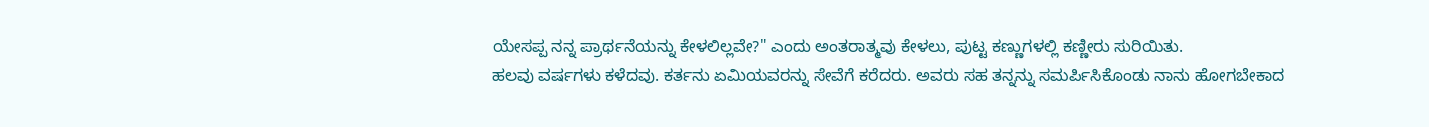ಯೇಸಪ್ಪ ನನ್ನ ಪ್ರಾರ್ಥನೆಯನ್ನು ಕೇಳಲಿಲ್ಲವೇ?" ಎಂದು ಅಂತರಾತ್ಮವು ಕೇಳಲು, ಪುಟ್ಟ ಕಣ್ಣುಗಳಲ್ಲಿ ಕಣ್ಣೀರು ಸುರಿಯಿತು.
ಹಲವು ವರ್ಷಗಳು ಕಳೆದವು. ಕರ್ತನು ಏಮಿಯವರನ್ನು ಸೇವೆಗೆ ಕರೆದರು. ಅವರು ಸಹ ತನ್ನನ್ನು ಸಮರ್ಪಿಸಿಕೊಂಡು ನಾನು ಹೋಗಬೇಕಾದ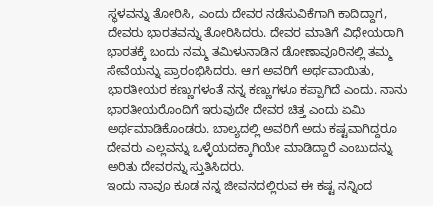ಸ್ಥಳವನ್ನು ತೋರಿಸಿ, ಎಂದು ದೇವರ ನಡೆಸುವಿಕೆಗಾಗಿ ಕಾದಿದ್ದಾಗ, ದೇವರು ಭಾರತವನ್ನು ತೋರಿಸಿದರು. ದೇವರ ಮಾತಿಗೆ ವಿಧೇಯರಾಗಿ ಭಾರತಕ್ಕೆ ಬಂದು ನಮ್ಮ ತಮಿಳುನಾಡಿನ ಡೋಣಾವೂರಿನಲ್ಲಿ ತಮ್ಮ ಸೇವೆಯನ್ನು ಪ್ರಾರಂಭಿಸಿದರು. ಆಗ ಅವರಿಗೆ ಅರ್ಥವಾಯಿತು, ಭಾರತೀಯರ ಕಣ್ಣುಗಳಂತೆ ನನ್ನ ಕಣ್ಣುಗಳೂ ಕಪ್ಪಾಗಿದೆ ಎಂದು. ನಾನು ಭಾರತೀಯರೊಂದಿಗೆ ಇರುವುದೇ ದೇವರ ಚಿತ್ತ ಎಂದು ಏಮಿ ಅರ್ಥಮಾಡಿಕೊಂಡರು. ಬಾಲ್ಯದಲ್ಲಿ ಅವರಿಗೆ ಅದು ಕಷ್ಟವಾಗಿದ್ದರೂ ದೇವರು ಎಲ್ಲವನ್ನು ಒಳ್ಳೆಯದಕ್ಕಾಗಿಯೇ ಮಾಡಿದ್ದಾರೆ ಎಂಬುದನ್ನು ಅರಿತು ದೇವರನ್ನು ಸ್ತುತಿಸಿದರು.
ಇಂದು ನಾವೂ ಕೂಡ ನನ್ನ ಜೀವನದಲ್ಲಿರುವ ಈ ಕಷ್ಟ ನನ್ನಿಂದ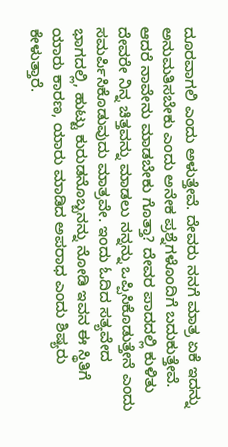ದೂರವಾಗಲಿ ಎಂದು ಅಳುತ್ತೇವೆ. ದೇವರು ನನಗೆ ಮಾತ್ರ ಏಕೆ ಇದನ್ನು ಅನುಮತಿಸಬೇಕು ಎಂದು ಅನೇಕ ಪ್ರಶ್ನೆಗಳೊಂದಿಗೆ ಬದುಕುತ್ತೇವೆ. ಆದರೆ ನಾವೇನು ಮಾಡಬೇಕು ಗೊತ್ತಾ? ದೇವರ ಪಾದದಲ್ಲಿ ಕುಳಿತು ದೇವರೇ ನಿನ್ನ ಚಿತ್ತವನ್ನು ಮಾಡಲು ನನ್ನನ್ನು ಒಪ್ಪಿಸಿಕೊಡುತ್ತೇನೆ ಎಂದು ಸಮರ್ಪಿಸಿಕೊಡುವುದು ಮಾತ್ರವೇ. ಇಂದು ಓದಿದ ಸತ್ಯವೇದ ಭಾಗದಲ್ಲಿ, ಹುಟ್ಟು ಕುರುಡನೊಬ್ಬನನ್ನು ನೋಡಿ ಇವನ ಈ ಸ್ಥಿತಿಗೆ ಯಾರು ಕಾರಣ, ಯಾರು ಮಾಡಿದ ಅಪರಾಧ ಎಂದು ಶಿಷ್ಯರು ಕೇಳುತ್ತಾರೆ.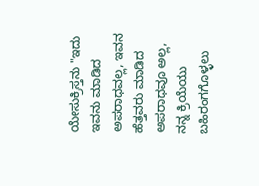ಯೇಸುಕ್ರಿಸ್ತನು "ಇದು ಇವನು ಮಾಡಿದ ಅಪರಾಧವಲ್ಲ, ಇವನ ಹೆತ್ತವರು ಮಾಡಿದ ಅಪರಾಧವೂ ಅಲ್ಲ, ನನ್ನ ಕ್ರಿಯೆಯು ಬಹಿರಂಗಗೊಳ್ಳಲು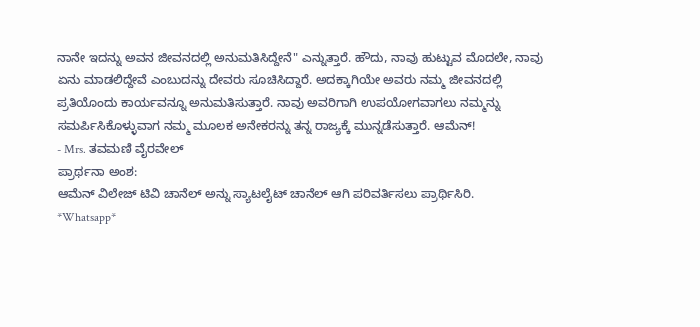ನಾನೇ ಇದನ್ನು ಅವನ ಜೀವನದಲ್ಲಿ ಅನುಮತಿಸಿದ್ದೇನೆ" ಎನ್ನುತ್ತಾರೆ. ಹೌದು, ನಾವು ಹುಟ್ಟುವ ಮೊದಲೇ, ನಾವು ಏನು ಮಾಡಲಿದ್ದೇವೆ ಎಂಬುದನ್ನು ದೇವರು ಸೂಚಿಸಿದ್ದಾರೆ. ಅದಕ್ಕಾಗಿಯೇ ಅವರು ನಮ್ಮ ಜೀವನದಲ್ಲಿ ಪ್ರತಿಯೊಂದು ಕಾರ್ಯವನ್ನೂ ಅನುಮತಿಸುತ್ತಾರೆ. ನಾವು ಅವರಿಗಾಗಿ ಉಪಯೋಗವಾಗಲು ನಮ್ಮನ್ನು ಸಮರ್ಪಿಸಿಕೊಳ್ಳುವಾಗ ನಮ್ಮ ಮೂಲಕ ಅನೇಕರನ್ನು ತನ್ನ ರಾಜ್ಯಕ್ಕೆ ಮುನ್ನಡೆಸುತ್ತಾರೆ. ಆಮೆನ್!
- Mrs. ತವಮಣಿ ವೈರವೇಲ್
ಪ್ರಾರ್ಥನಾ ಅಂಶ:
ಆಮೆನ್ ವಿಲೇಜ್ ಟಿವಿ ಚಾನೆಲ್ ಅನ್ನು ಸ್ಯಾಟಲೈಟ್ ಚಾನೆಲ್ ಆಗಿ ಪರಿವರ್ತಿಸಲು ಪ್ರಾರ್ಥಿಸಿರಿ.
*Whatsapp*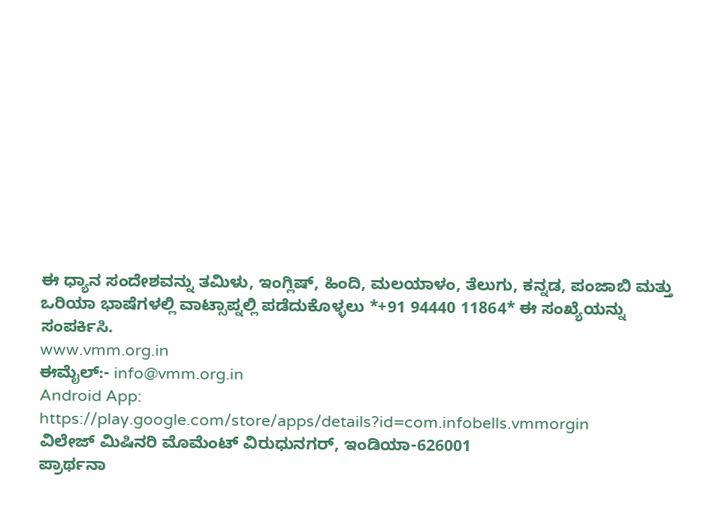ಈ ಧ್ಯಾನ ಸಂದೇಶವನ್ನು ತಮಿಳು, ಇಂಗ್ಲಿಷ್, ಹಿಂದಿ, ಮಲಯಾಳಂ, ತೆಲುಗು, ಕನ್ನಡ, ಪಂಜಾಬಿ ಮತ್ತು ಒರಿಯಾ ಭಾಷೆಗಳಲ್ಲಿ ವಾಟ್ಸಾಪ್ನಲ್ಲಿ ಪಡೆದುಕೊಳ್ಳಲು *+91 94440 11864* ಈ ಸಂಖ್ಯೆಯನ್ನು ಸಂಪರ್ಕಿಸಿ.
www.vmm.org.in
ಈಮೈಲ್:- info@vmm.org.in
Android App: https://play.google.com/store/apps/details?id=com.infobells.vmmorgin
ವಿಲೇಜ್ ಮಿಷಿನರಿ ಮೊಮೆಂಟ್ ವಿರುಧುನಗರ್, ಇಂಡಿಯಾ-626001
ಪ್ರಾರ್ಥನಾ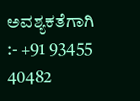ಅವಶ್ಯಕತೆಗಾಗಿ :- +91 93455 40482